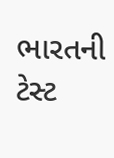ભારતની ટેસ્ટ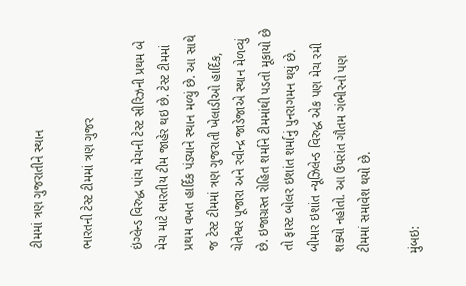ટીમમાં ત્રણ ગુજરાતીને સ્થાન

ભારતની ટેસ્ટ ટીમમાં ત્રણ ગુજર

ઇંગ્લેન્ડ વિરુદ્ધ પાંચ મેચની ટેસ્ટ સીરિઝની પ્રથમ બે મેચ માટે ભારતીય ટીમ જાહેર થઇ છે. ટેસ્ટ ટીમમાં પ્રથમ વખત હાર્દિક પંડ્યાને સ્થાન મળ્યું છે. આ સાથે જ ટેસ્ટ ટીમમાં ત્રણ ગુજરાતી ખેલાડીઓ હાર્દિક, ચેતેશ્વર પૂજારા અને રવીન્દ્ર જાડેજાએ સ્થાન મેળવ્યું છે. ઇજાગ્રસ્ત રોહિત શર્માને ટીમમાંથી પડતો મૂકાયો છે તો ફાસ્ટ બોલર ઇશાંત શર્માનું પુનરાગમન થયું છે. બીમાર ઇશાંત ન્યૂઝિલેન્ડ વિરુદ્ધ એક પણ મેચ રમી શક્યો નહોતો. આ ઉપરાંત ગૌતમ ગંભીરનો પણ ટીમમાં સમાવેશ થયો છે.

મુંબઇ: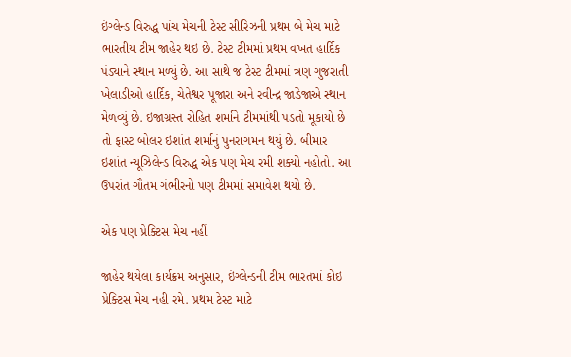ઇંગ્લેન્ડ વિરુદ્ધ પાંચ મેચની ટેસ્ટ સીરિઝની પ્રથમ બે મેચ માટે ભારતીય ટીમ જાહેર થઇ છે. ટેસ્ટ ટીમમાં પ્રથમ વખત હાર્દિક પંડ્યાને સ્થાન મળ્યું છે. આ સાથે જ ટેસ્ટ ટીમમાં ત્રણ ગુજરાતી ખેલાડીઓ હાર્દિક, ચેતેશ્વર પૂજારા અને રવીન્દ્ર જાડેજાએ સ્થાન મેળવ્યું છે. ઇજાગ્રસ્ત રોહિત શર્માને ટીમમાંથી પડતો મૂકાયો છે તો ફાસ્ટ બોલર ઇશાંત શર્માનું પુનરાગમન થયું છે. બીમાર ઇશાંત ન્યૂઝિલેન્ડ વિરુદ્ધ એક પણ મેચ રમી શક્યો નહોતો. આ ઉપરાંત ગૌતમ ગંભીરનો પણ ટીમમાં સમાવેશ થયો છે.

એક પણ પ્રેક્ટિસ મેચ નહીં

જાહેર થયેલા કાર્યક્રમ અનુસાર, ઇંગ્લેન્ડની ટીમ ભારતમાં કોઇ પ્રેક્ટિસ મેચ નહી રમે. પ્રથમ ટેસ્ટ માટે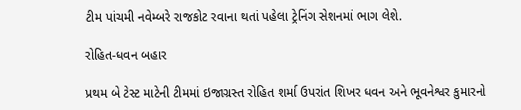ટીમ પાંચમી નવેમ્બરે રાજકોટ રવાના થતાં પહેલા ટ્રેનિંગ સેશનમાં ભાગ લેશે.

રોહિત-ધવન બહાર

પ્રથમ બે ટેસ્ટ માટેની ટીમમાં ઇજાગ્રસ્ત રોહિત શર્મા ઉપરાંત શિખર ધવન અને ભૂવનેશ્વર કુમારનો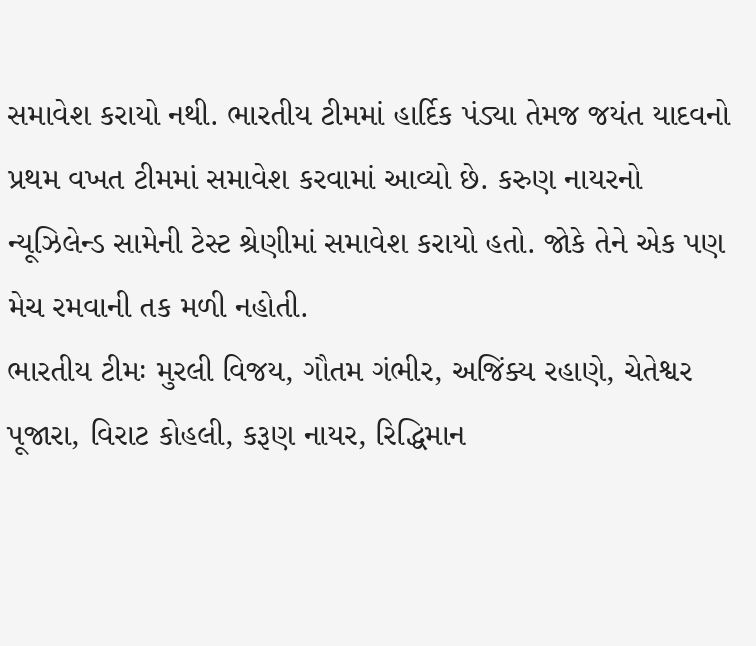સમાવેશ કરાયો નથી. ભારતીય ટીમમાં હાર્દિક પંડ્યા તેમજ જયંત યાદવનો પ્રથમ વખત ટીમમાં સમાવેશ કરવામાં આવ્યો છે. કરુણ નાયરનો ન્યૂઝિલેન્ડ સામેની ટેસ્ટ શ્રેણીમાં સમાવેશ કરાયો હતો. જોકે તેને એક પણ મેચ રમવાની તક મળી નહોતી.
ભારતીય ટીમઃ મુરલી વિજય, ગૌતમ ગંભીર, અજિંક્ય રહાણે, ચેતેશ્વર પૂજારા, વિરાટ કોહલી, કરૂણ નાયર, રિદ્ધિમાન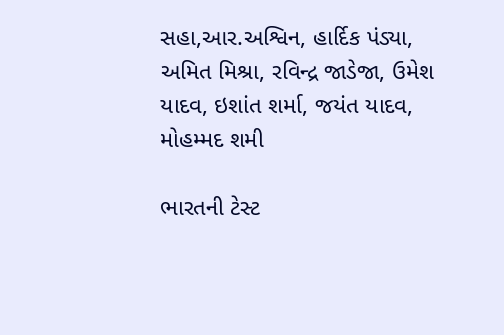સહા,આર.અશ્વિન, હાર્દિક પંડ્યા, અમિત મિશ્રા, રવિન્દ્ર જાડેજા, ઉમેશ યાદવ, ઇશાંત શર્મા, જયંત યાદવ, મોહમ્મદ શમી

ભારતની ટેસ્ટ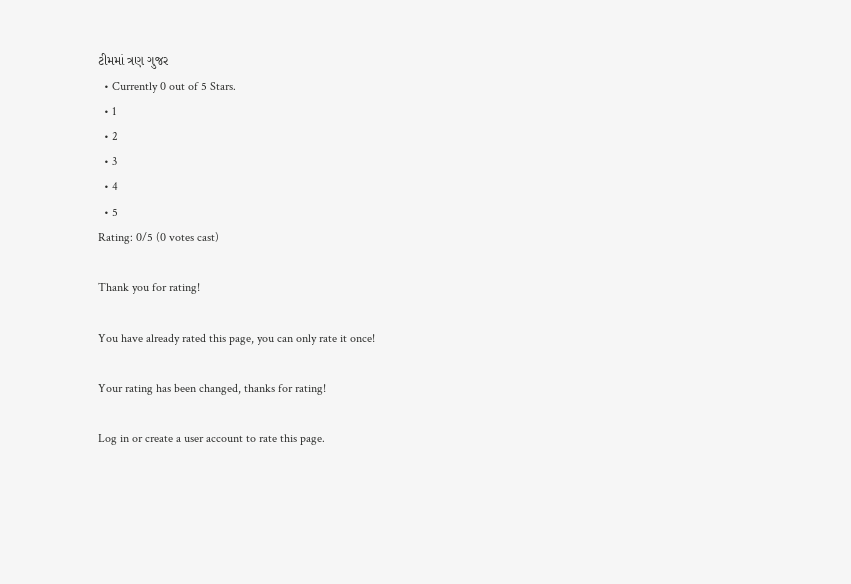ટીમમાં ત્રણ ગુજર
  • Currently 0 out of 5 Stars.
  • 1
  • 2
  • 3
  • 4
  • 5
Rating: 0/5 (0 votes cast)

Thank you for rating!

You have already rated this page, you can only rate it once!

Your rating has been changed, thanks for rating!

Log in or create a user account to rate this page.